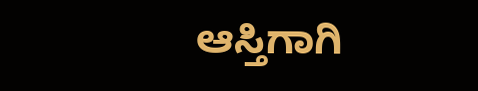ಆಸ್ತಿಗಾಗಿ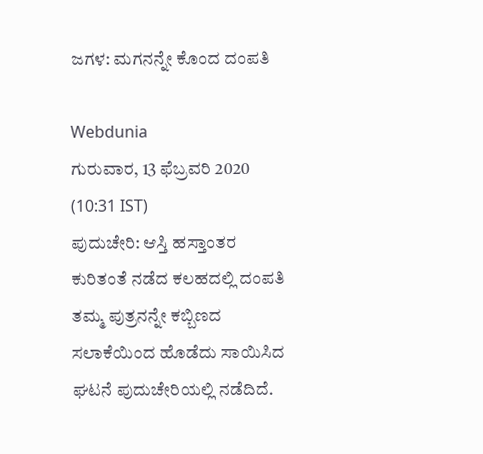ಜಗಳ: ಮಗನನ್ನೇ ಕೊಂದ ದಂಪತಿ

Webdunia
ಗುರುವಾರ, 13 ಫೆಬ್ರವರಿ 2020 (10:31 IST)
ಪುದುಚೇರಿ: ಆಸ್ತಿ ಹಸ್ತಾಂತರ ಕುರಿತಂತೆ ನಡೆದ ಕಲಹದಲ್ಲಿ ದಂಪತಿ ತಮ್ಮ ಪುತ್ರನನ್ನೇ ಕಬ್ಬಿಣದ ಸಲಾಕೆಯಿಂದ ಹೊಡೆದು ಸಾಯಿಸಿದ ಘಟನೆ ಪುದುಚೇರಿಯಲ್ಲಿ ನಡೆದಿದೆ.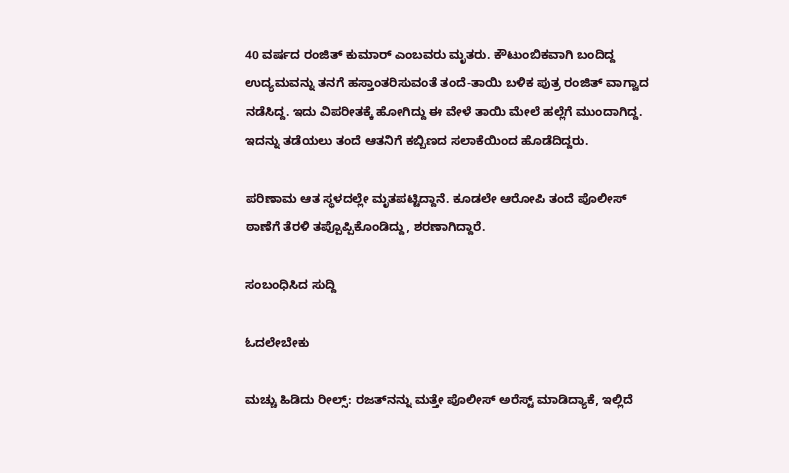40 ವರ್ಷದ ರಂಜಿತ್ ಕುಮಾರ್ ಎಂಬವರು ಮೃತರು. ಕೌಟುಂಬಿಕವಾಗಿ ಬಂದಿದ್ದ ಉದ್ಯಮವನ್ನು ತನಗೆ ಹಸ್ತಾಂತರಿಸುವಂತೆ ತಂದೆ-ತಾಯಿ ಬಳಿಕ ಪುತ್ರ ರಂಜಿತ್ ವಾಗ್ವಾದ ನಡೆಸಿದ್ದ. ಇದು ವಿಪರೀತಕ್ಕೆ ಹೋಗಿದ್ದು ಈ ವೇಳೆ ತಾಯಿ ಮೇಲೆ ಹಲ್ಲೆಗೆ ಮುಂದಾಗಿದ್ದ. ಇದನ್ನು ತಡೆಯಲು ತಂದೆ ಆತನಿಗೆ ಕಬ್ಬಿಣದ ಸಲಾಕೆಯಿಂದ ಹೊಡೆದಿದ್ದರು.

ಪರಿಣಾಮ ಆತ ಸ್ಥಳದಲ್ಲೇ ಮೃತಪಟ್ಟಿದ್ದಾನೆ. ಕೂಡಲೇ ಆರೋಪಿ ತಂದೆ ಪೊಲೀಸ್ ಠಾಣೆಗೆ ತೆರಳಿ ತಪ್ಪೊಪ್ಪಿಕೊಂಡಿದ್ದು, ಶರಣಾಗಿದ್ದಾರೆ.

ಸಂಬಂಧಿಸಿದ ಸುದ್ದಿ

ಓದಲೇಬೇಕು

ಮಚ್ಚು ಹಿಡಿದು ರೀಲ್ಸ್‌: ರಜತ್‌ನನ್ನು ಮತ್ತೇ ಪೊಲೀಸ್ ಅರೆಸ್ಟ್ ಮಾಡಿದ್ಯಾಕೆ, ಇಲ್ಲಿದೆ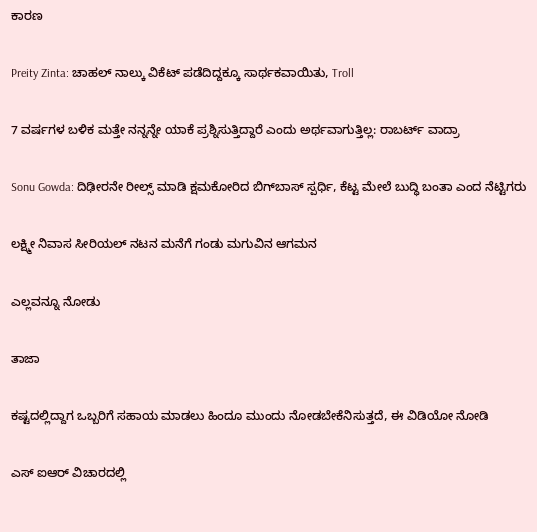ಕಾರಣ

Preity Zinta: ಚಾಹಲ್ ನಾಲ್ಕು ವಿಕೆಟ್ ಪಡೆದಿದ್ದಕ್ಕೂ ಸಾರ್ಥಕವಾಯಿತು, Troll

7 ವರ್ಷಗಳ ಬಳಿಕ ಮತ್ತೇ ನನ್ನನ್ನೇ ಯಾಕೆ ಪ್ರಶ್ನಿಸುತ್ತಿದ್ದಾರೆ ಎಂದು ಅರ್ಥವಾಗುತ್ತಿಲ್ಲ: ರಾಬರ್ಟ್‌ ವಾದ್ರಾ

Sonu Gowda: ದಿಢೀರನೇ ರೀಲ್ಸ್ ಮಾಡಿ ಕ್ಷಮಕೋರಿದ ಬಿಗ್‌ಬಾಸ್‌ ಸ್ಪರ್ಧಿ, ಕೆಟ್ಟ ಮೇಲೆ ಬುದ್ಧಿ ಬಂತಾ ಎಂದ ನೆಟ್ಟಿಗರು

ಲಕ್ಷ್ಮೀ ನಿವಾಸ ಸೀರಿಯಲ್ ನಟನ ಮನೆಗೆ ಗಂಡು ಮಗುವಿನ ಆಗಮನ

ಎಲ್ಲವನ್ನೂ ನೋಡು

ತಾಜಾ

ಕಷ್ಟದಲ್ಲಿದ್ದಾಗ ಒಬ್ಬರಿಗೆ ಸಹಾಯ ಮಾಡಲು ಹಿಂದೂ ಮುಂದು ನೋಡಬೇಕೆನಿಸುತ್ತದೆ, ಈ ವಿಡಿಯೋ ನೋಡಿ

ಎಸ್ ಐಆರ್ ವಿಚಾರದಲ್ಲಿ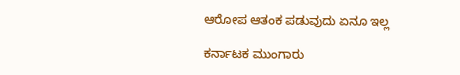ಆರೋಪ ಆತಂಕ ಪಡುವುದು ಏನೂ ಇಲ್ಲ

ಕರ್ನಾಟಕ ಮುಂಗಾರು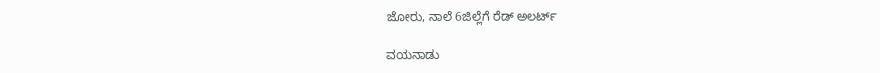ಜೋರು, ನಾಲೆ 6ಜಿಲ್ಲೆಗೆ ರೆಡ್ ಅಲರ್ಟ್‌

ವಯನಾಡು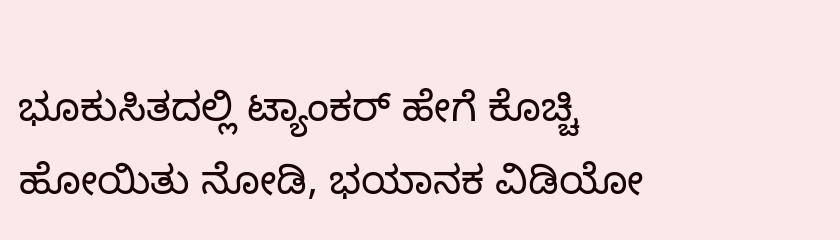ಭೂಕುಸಿತದಲ್ಲಿ ಟ್ಯಾಂಕರ್ ಹೇಗೆ ಕೊಚ್ಚಿ ಹೋಯಿತು ನೋಡಿ, ಭಯಾನಕ ವಿಡಿಯೋ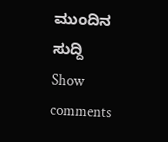ಮುಂದಿನ ಸುದ್ದಿ
Show comments